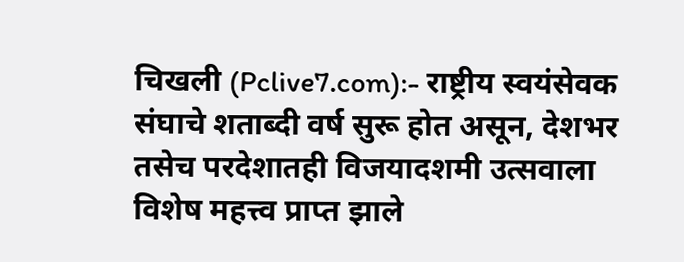चिखली (Pclive7.com):- राष्ट्रीय स्वयंसेवक संघाचे शताब्दी वर्ष सुरू होत असून, देशभर तसेच परदेशातही विजयादशमी उत्सवाला विशेष महत्त्व प्राप्त झाले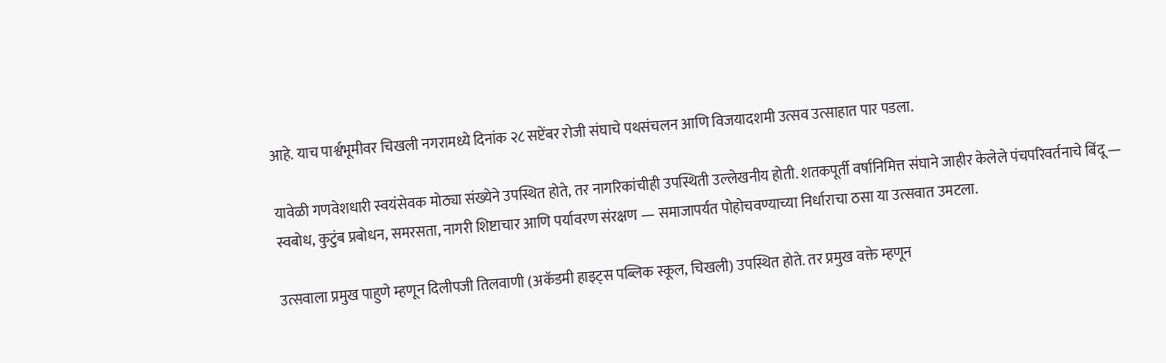आहे. याच पार्श्वभूमीवर चिखली नगरामध्ये दिनांक २८ सप्टेंबर रोजी संघाचे पथसंचलन आणि विजयादशमी उत्सव उत्साहात पार पडला.

यावेळी गणवेशधारी स्वयंसेवक मोठ्या संख्येने उपस्थित होते, तर नागरिकांचीही उपस्थिती उल्लेखनीय होती. शतकपूर्ती वर्षानिमित्त संघाने जाहीर केलेले पंचपरिवर्तनाचे बिंदू — स्वबोध, कुटुंब प्रबोधन, समरसता, नागरी शिष्टाचार आणि पर्यावरण संरक्षण — समाजापर्यंत पोहोचवण्याच्या निर्धाराचा ठसा या उत्सवात उमटला.

उत्सवाला प्रमुख पाहुणे म्हणून दिलीपजी तिलवाणी (अकॅडमी हाइट्स पब्लिक स्कूल, चिखली) उपस्थित होते. तर प्रमुख वक्ते म्हणून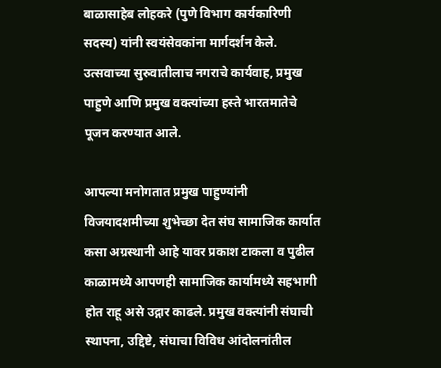बाळासाहेब लोहकरे (पुणे विभाग कार्यकारिणी सदस्य) यांनी स्वयंसेवकांना मार्गदर्शन केले. उत्सवाच्या सुरुवातीलाच नगराचे कार्यवाह, प्रमुख पाहुणे आणि प्रमुख वक्त्यांच्या हस्ते भारतमातेचे पूजन करण्यात आले.

आपल्या मनोगतात प्रमुख पाहुण्यांनी विजयादशमीच्या शुभेच्छा देत संघ सामाजिक कार्यात कसा अग्रस्थानी आहे यावर प्रकाश टाकला व पुढील काळामध्ये आपणही सामाजिक कार्यामध्ये सहभागी होत राहू असे उद्गार काढले. प्रमुख वक्त्यांनी संघाची स्थापना, उद्दिष्टे, संघाचा विविध आंदोलनांतील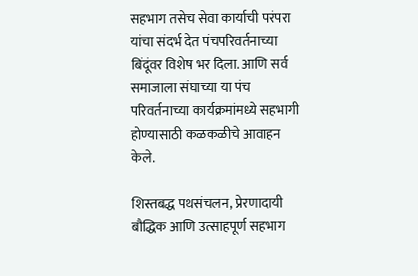सहभाग तसेच सेवा कार्याची परंपरा यांचा संदर्भ देत पंचपरिवर्तनाच्या बिंदूंवर विशेष भर दिला. आणि सर्व समाजाला संघाच्या या पंच परिवर्तनाच्या कार्यक्रमांमध्ये सहभागी होण्यासाठी कळकळीचे आवाहन केले.

शिस्तबद्ध पथसंचलन, प्रेरणादायी बौद्धिक आणि उत्साहपूर्ण सहभाग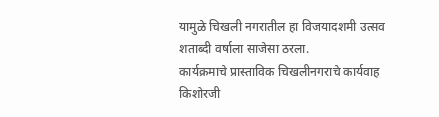यामुळे चिखली नगरातील हा विजयादशमी उत्सव शताब्दी वर्षाला साजेसा ठरला.
कार्यक्रमाचे प्रास्ताविक चिखलीनगराचे कार्यवाह किशोरजी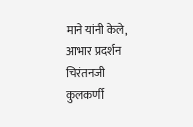माने यांनी केले, आभार प्रदर्शन चिरंतनजी कुलकर्णी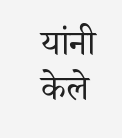यांनी केले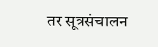तर सूत्रसंचालन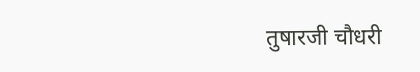तुषारजी चौधरी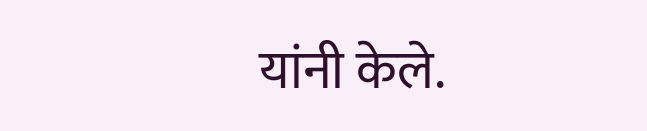यांनी केले.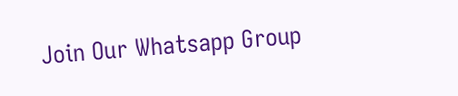Join Our Whatsapp Group